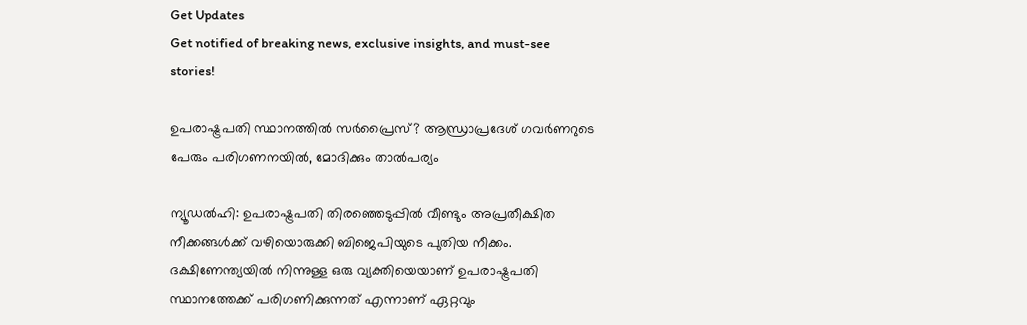Get Updates
Get notified of breaking news, exclusive insights, and must-see stories!

ഉപരാഷ്ട്രപതി സ്ഥാനത്തിൽ സർപ്രൈസ്? ആന്ധ്രാപ്രദേശ് ഗവർണറുടെ പേരും പരിഗണനയിൽ, മോദിക്കും താൽപര്യം

ന്യൂഡൽഹി: ഉപരാഷ്ട്രപതി തിരഞ്ഞെടുപ്പിൽ വീണ്ടും അപ്രതീക്ഷിത നീക്കങ്ങൾക്ക് വഴിയൊരുക്കി ബിജെപിയുടെ പുതിയ നീക്കം. ദക്ഷിണേന്ത്യയിൽ നിന്നുള്ള ഒരു വ്യക്തിയെയാണ് ഉപരാഷ്ട്രപതി സ്ഥാനത്തേക്ക് പരിഗണിക്കുന്നത് എന്നാണ് ഏറ്റവും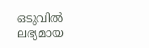ഒടുവിൽ ലഭ്യമായ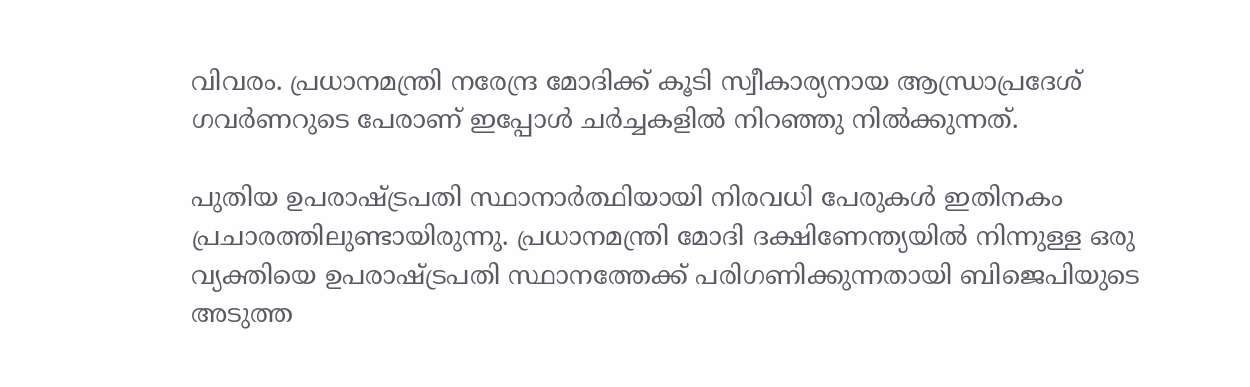വിവരം. പ്രധാനമന്ത്രി നരേന്ദ്ര മോദിക്ക് കൂടി സ്വീകാര്യനായ ആന്ധ്രാപ്രദേശ് ഗവർണറുടെ പേരാണ് ഇപ്പോൾ ചർച്ചകളിൽ നിറഞ്ഞു നിൽക്കുന്നത്.

പുതിയ ഉപരാഷ്ട്രപതി സ്ഥാനാർത്ഥിയായി നിരവധി പേരുകൾ ഇതിനകം പ്രചാരത്തിലുണ്ടായിരുന്നു. പ്രധാനമന്ത്രി മോദി ദക്ഷിണേന്ത്യയിൽ നിന്നുള്ള ഒരു വ്യക്തിയെ ഉപരാഷ്ട്രപതി സ്ഥാനത്തേക്ക് പരിഗണിക്കുന്നതായി ബിജെപിയുടെ അടുത്ത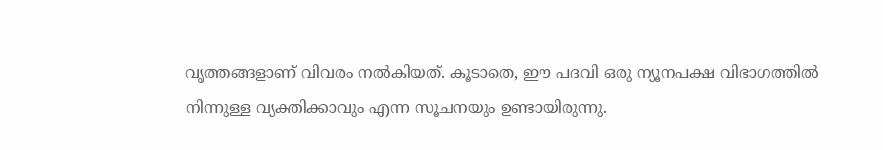വൃത്തങ്ങളാണ് വിവരം നൽകിയത്. കൂടാതെ, ഈ പദവി ഒരു ന്യൂനപക്ഷ വിഭാഗത്തിൽ നിന്നുള്ള വ്യക്തിക്കാവും എന്ന സൂചനയും ഉണ്ടായിരുന്നു.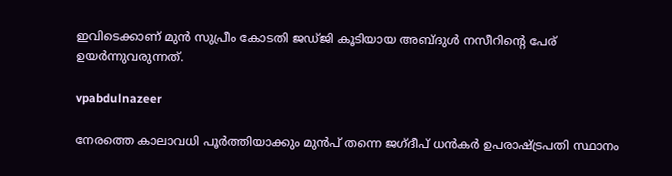ഇവിടെക്കാണ് മുൻ സുപ്രീം കോടതി ജഡ്‌ജി കൂടിയായ അബ്‌ദുൾ നസീറിന്റെ പേര് ഉയർന്നുവരുന്നത്.

vpabdulnazeer

നേരത്തെ കാലാവധി പൂർത്തിയാക്കും മുൻപ് തന്നെ ജഗ്‌ദീപ് ധൻകർ ഉപരാഷ്ട്രപതി സ്ഥാനം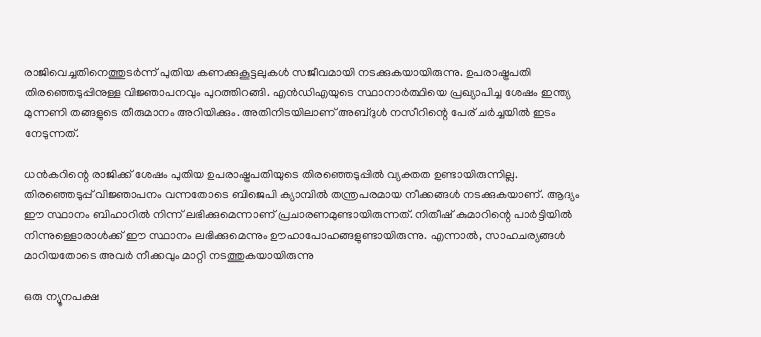രാജിവെച്ചതിനെത്തുടർന്ന് പുതിയ കണക്കുകൂട്ടലുകൾ സജീവമായി നടക്കുകയായിരുന്നു. ഉപരാഷ്ട്രപതി തിരഞ്ഞെടുപ്പിനുള്ള വിജ്ഞാപനവും പുറത്തിറങ്ങി. എൻഡിഎയുടെ സ്ഥാനാർത്ഥിയെ പ്രഖ്യാപിച്ച ശേഷം ഇന്ത്യ മുന്നണി തങ്ങളുടെ തീരുമാനം അറിയിക്കും. അതിനിടയിലാണ് അബ്‌ദുൾ നസീറിന്റെ പേര് ചർച്ചയിൽ ഇടം നേടുന്നത്.

ധൻകറിന്റെ രാജിക്ക് ശേഷം പുതിയ ഉപരാഷ്ട്രപതിയുടെ തിരഞ്ഞെടുപ്പിൽ വ്യക്തത ഉണ്ടായിരുന്നില്ല. തിരഞ്ഞെടുപ്പ് വിജ്ഞാപനം വന്നതോടെ ബിജെപി ക്യാമ്പിൽ തന്ത്രപരമായ നീക്കങ്ങൾ നടക്കുകയാണ്. ആദ്യം ഈ സ്ഥാനം ബിഹാറിൽ നിന്ന് ലഭിക്കുമെന്നാണ് പ്രചാരണമുണ്ടായിരുന്നത്. നിതീഷ് കുമാറിന്റെ പാർട്ടിയിൽ നിന്നുള്ളൊരാൾക്ക് ഈ സ്ഥാനം ലഭിക്കുമെന്നും ഊഹാപോഹങ്ങളുണ്ടായിരുന്നു. എന്നാൽ, സാഹചര്യങ്ങൾ മാറിയതോടെ അവർ നീക്കവും മാറ്റി നടത്തുകയായിരുന്നു

ഒരു ന്യൂനപക്ഷ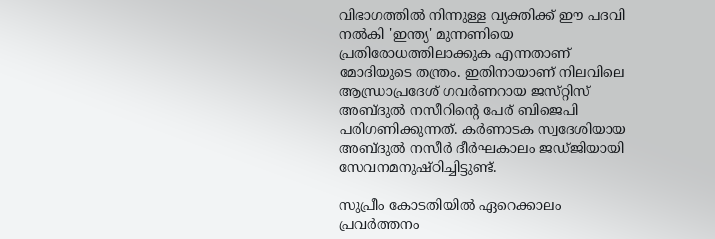വിഭാഗത്തിൽ നിന്നുള്ള വ്യക്തിക്ക് ഈ പദവി നൽകി 'ഇന്ത്യ' മുന്നണിയെ പ്രതിരോധത്തിലാക്കുക എന്നതാണ് മോദിയുടെ തന്ത്രം. ഇതിനായാണ് നിലവിലെ ആന്ധ്രാപ്രദേശ് ഗവർണറായ ജസ്‌റ്റിസ്‌ അബ്‌ദുൽ നസീറിന്റെ പേര് ബിജെപി പരിഗണിക്കുന്നത്. കർണാടക സ്വദേശിയായ അബ്‌ദുൽ നസീർ ദീർഘകാലം ജഡ്‌ജിയായി സേവനമനുഷ്ഠിച്ചിട്ടുണ്ട്.

സുപ്രീം കോടതിയിൽ ഏറെക്കാലം പ്രവർത്തനം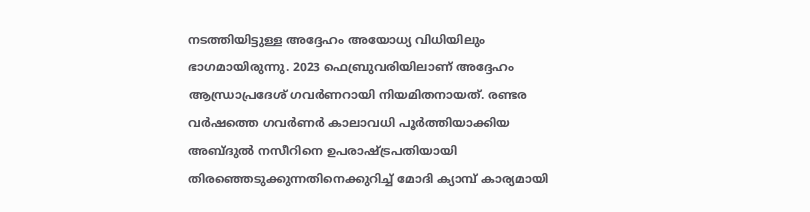നടത്തിയിട്ടുള്ള അദ്ദേഹം അയോധ്യ വിധിയിലും ഭാഗമായിരുന്നു. 2023 ഫെബ്രുവരിയിലാണ് അദ്ദേഹം ആന്ധ്രാപ്രദേശ് ഗവർണറായി നിയമിതനായത്. രണ്ടര വർഷത്തെ ഗവർണർ കാലാവധി പൂർത്തിയാക്കിയ അബ്‌ദുൽ നസീറിനെ ഉപരാഷ്ട്രപതിയായി തിരഞ്ഞെടുക്കുന്നതിനെക്കുറിച്ച് മോദി ക്യാമ്പ് കാര്യമായി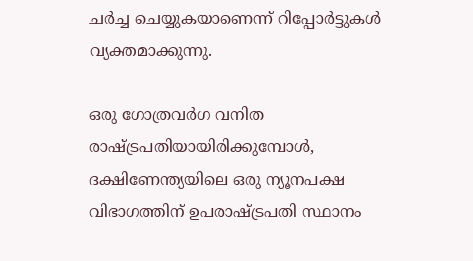ചർച്ച ചെയ്യുകയാണെന്ന് റിപ്പോർട്ടുകൾ വ്യക്തമാക്കുന്നു.

ഒരു ഗോത്രവർഗ വനിത രാഷ്ട്രപതിയായിരിക്കുമ്പോൾ, ദക്ഷിണേന്ത്യയിലെ ഒരു ന്യൂനപക്ഷ വിഭാഗത്തിന് ഉപരാഷ്ട്രപതി സ്ഥാനം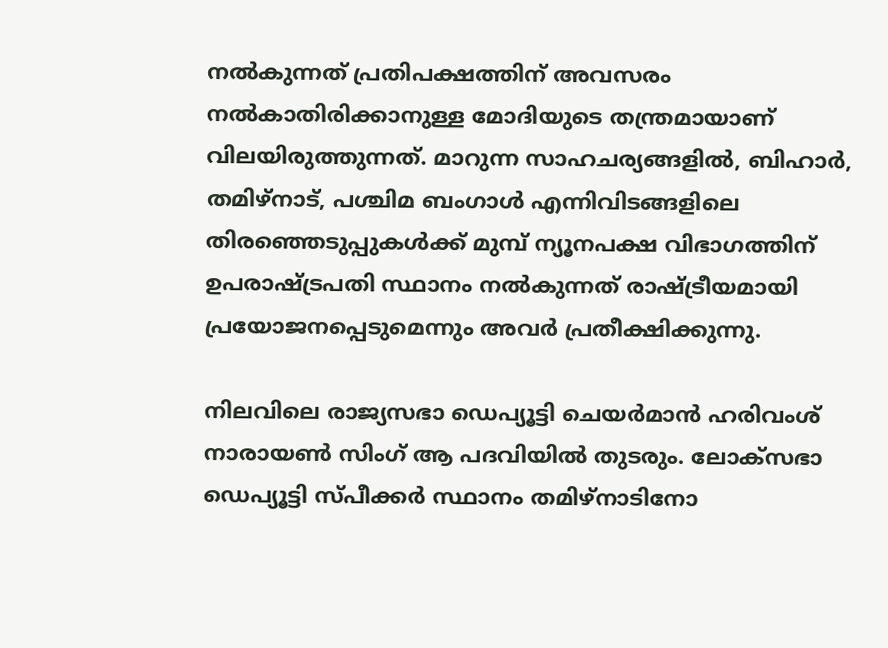നൽകുന്നത് പ്രതിപക്ഷത്തിന് അവസരം നൽകാതിരിക്കാനുള്ള മോദിയുടെ തന്ത്രമായാണ് വിലയിരുത്തുന്നത്. മാറുന്ന സാഹചര്യങ്ങളിൽ, ബിഹാർ, തമിഴ്‌നാട്, പശ്ചിമ ബംഗാൾ എന്നിവിടങ്ങളിലെ തിരഞ്ഞെടുപ്പുകൾക്ക് മുമ്പ് ന്യൂനപക്ഷ വിഭാഗത്തിന് ഉപരാഷ്ട്രപതി സ്ഥാനം നൽകുന്നത് രാഷ്ട്രീയമായി പ്രയോജനപ്പെടുമെന്നും അവർ പ്രതീക്ഷിക്കുന്നു.

നിലവിലെ രാജ്യസഭാ ഡെപ്യൂട്ടി ചെയർമാൻ ഹരിവംശ് നാരായൺ സിംഗ് ആ പദവിയിൽ തുടരും. ലോക്‌സഭാ ഡെപ്യൂട്ടി സ്‌പീക്കർ സ്ഥാനം തമിഴ്‌നാടിനോ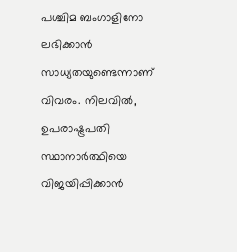പശ്ചിമ ബംഗാളിനോ ലഭിക്കാൻ സാധ്യതയുണ്ടെന്നാണ് വിവരം. നിലവിൽ, ഉപരാഷ്ട്രപതി സ്ഥാനാർത്ഥിയെ വിജയിപ്പിക്കാൻ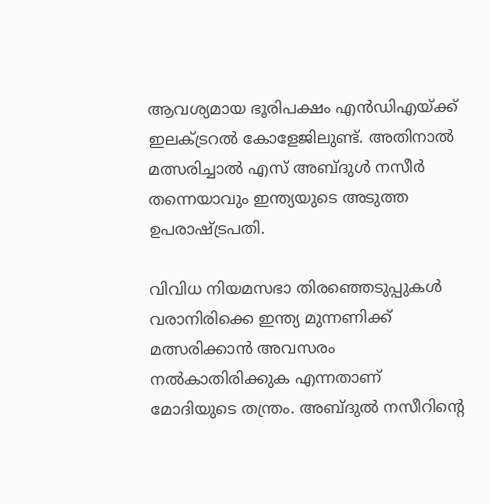ആവശ്യമായ ഭൂരിപക്ഷം എൻഡിഎയ്ക്ക് ഇലക്ട്രറൽ കോളേജിലുണ്ട്. അതിനാൽ മത്സരിച്ചാൽ എസ് അബ്‌ദുൾ നസീർ തന്നെയാവും ഇന്ത്യയുടെ അടുത്ത ഉപരാഷ്ട്രപതി.

വിവിധ നിയമസഭാ തിരഞ്ഞെടുപ്പുകൾ വരാനിരിക്കെ ഇന്ത്യ മുന്നണിക്ക് മത്സരിക്കാൻ അവസരം നൽകാതിരിക്കുക എന്നതാണ് മോദിയുടെ തന്ത്രം. അബ്‌ദുൽ നസീറിന്റെ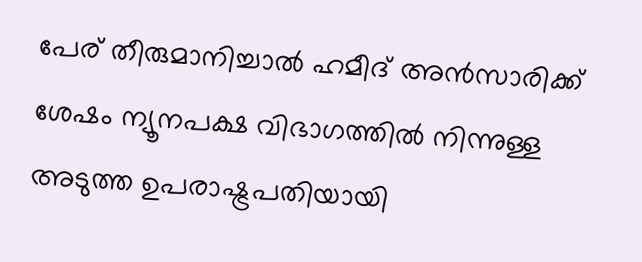പേര് തീരുമാനിച്ചാൽ ഹമീദ് അൻസാരിക്ക് ശേഷം ന്യൂനപക്ഷ വിഭാഗത്തിൽ നിന്നുള്ള അടുത്ത ഉപരാഷ്ട്രപതിയായി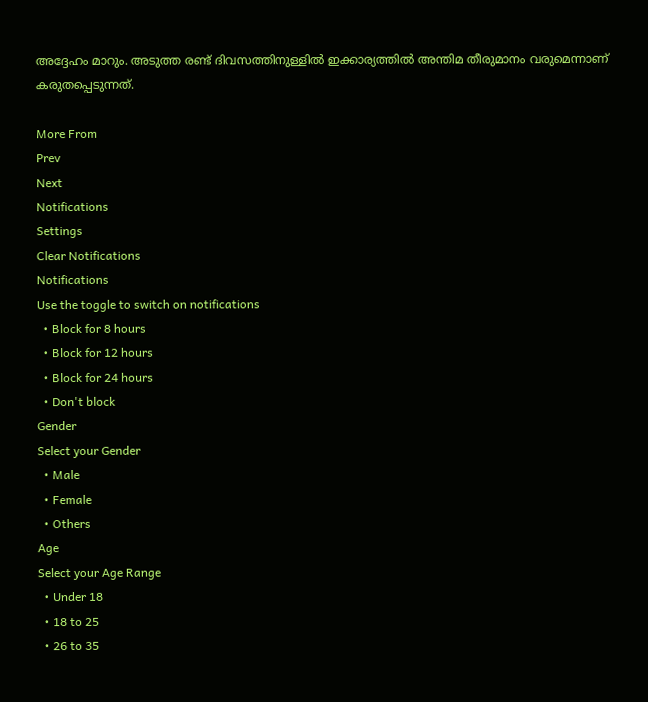അദ്ദേഹം മാറും. അടുത്ത രണ്ട് ദിവസത്തിനുള്ളിൽ ഇക്കാര്യത്തിൽ അന്തിമ തീരുമാനം വരുമെന്നാണ് കരുതപ്പെടുന്നത്.

More From
Prev
Next
Notifications
Settings
Clear Notifications
Notifications
Use the toggle to switch on notifications
  • Block for 8 hours
  • Block for 12 hours
  • Block for 24 hours
  • Don't block
Gender
Select your Gender
  • Male
  • Female
  • Others
Age
Select your Age Range
  • Under 18
  • 18 to 25
  • 26 to 35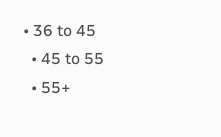• 36 to 45
  • 45 to 55
  • 55+